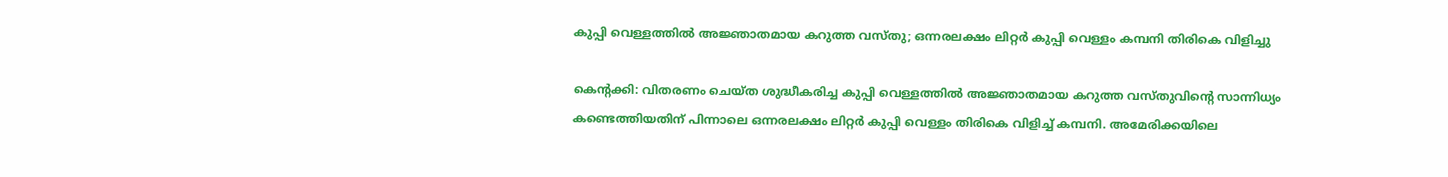കുപ്പി വെള്ളത്തില്‍ അജ്ഞാതമായ കറുത്ത വസ്തു; ഒന്നരലക്ഷം ലിറ്റര്‍ കുപ്പി വെള്ളം കമ്പനി തിരികെ വിളിച്ചു

കെന്റക്കി: വിതരണം ചെയ്ത ശുദ്ധീകരിച്ച കുപ്പി വെള്ളത്തില്‍ അജ്ഞാതമായ കറുത്ത വസ്തുവിന്റെ സാന്നിധ്യം കണ്ടെത്തിയതിന് പിന്നാലെ ഒന്നരലക്ഷം ലിറ്റര്‍ കുപ്പി വെള്ളം തിരികെ വിളിച്ച് കമ്പനി. അമേരിക്കയിലെ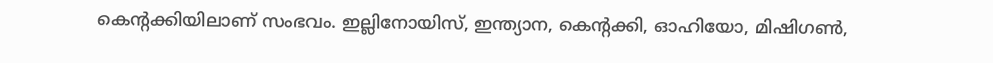കെന്റക്കിയിലാണ് സംഭവം. ഇല്ലിനോയിസ്, ഇന്ത്യാന, കെന്റക്കി, ഓഹിയോ, മിഷിഗണ്‍,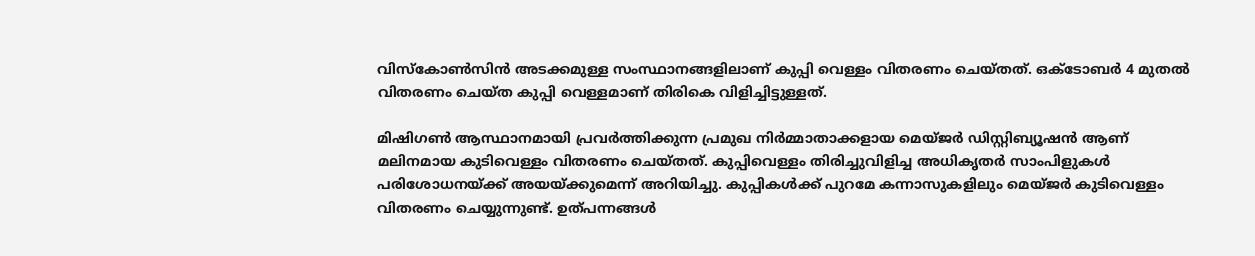വിസ്‌കോണ്‍സിന്‍ അടക്കമുള്ള സംസ്ഥാനങ്ങളിലാണ് കുപ്പി വെള്ളം വിതരണം ചെയ്തത്. ഒക്ടോബര്‍ 4 മുതല്‍ വിതരണം ചെയ്ത കുപ്പി വെള്ളമാണ് തിരികെ വിളിച്ചിട്ടുള്ളത്.

മിഷിഗണ്‍ ആസ്ഥാനമായി പ്രവര്‍ത്തിക്കുന്ന പ്രമുഖ നിര്‍മ്മാതാക്കളായ മെയ്ജര്‍ ഡിസ്റ്റിബ്യൂഷന്‍ ആണ് മലിനമായ കുടിവെള്ളം വിതരണം ചെയ്തത്. കുപ്പിവെള്ളം തിരിച്ചുവിളിച്ച അധികൃതര്‍ സാംപിളുകള്‍ പരിശോധനയ്ക്ക് അയയ്ക്കുമെന്ന് അറിയിച്ചു. കുപ്പികള്‍ക്ക് പുറമേ കന്നാസുകളിലും മെയ്ജര്‍ കുടിവെള്ളം വിതരണം ചെയ്യുന്നുണ്ട്. ഉത്പന്നങ്ങള്‍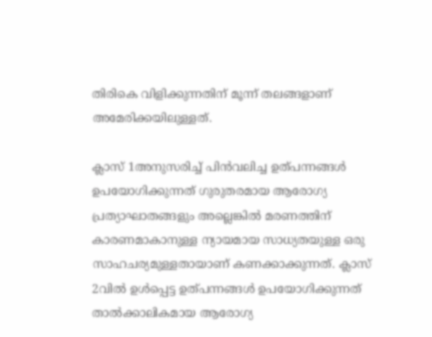തിരികെ വിളിക്കുന്നതിന് മൂന്ന് തലങ്ങളാണ് അമേരിക്കയിലുള്ളത്.

ക്ലാസ് 1അനുസരിച്ച് പിന്‍വലിച്ച ഉത്പന്നങ്ങള്‍ ഉപയോഗിക്കുന്നത് ഗുരുതരമായ ആരോഗ്യ പ്രത്യാഘാതങ്ങളും അല്ലെങ്കില്‍ മരണത്തിന് കാരണമാകാനുള്ള ന്യായമായ സാധ്യതയുള്ള ഒരു സാഹചര്യമുള്ളതായാണ് കണക്കാക്കുന്നത്. ക്ലാസ് 2വില്‍ ഉള്‍പ്പെട്ട ഉത്പന്നങ്ങള്‍ ഉപയോഗിക്കുന്നത് താല്‍ക്കാലികമായ ആരോഗ്യ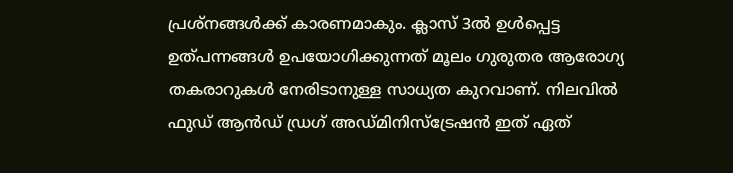പ്രശ്‌നങ്ങള്‍ക്ക് കാരണമാകും. ക്ലാസ് 3ല്‍ ഉള്‍പ്പെട്ട ഉത്പന്നങ്ങള്‍ ഉപയോഗിക്കുന്നത് മൂലം ഗുരുതര ആരോഗ്യ തകരാറുകള്‍ നേരിടാനുള്ള സാധ്യത കുറവാണ്. നിലവില്‍ ഫുഡ് ആന്‍ഡ് ഡ്രഗ് അഡ്മിനിസ്‌ട്രേഷന്‍ ഇത് ഏത്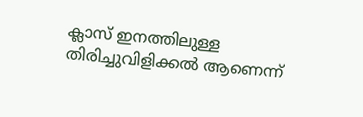ക്ലാസ് ഇനത്തിലുള്ള തിരിച്ചുവിളിക്കല്‍ ആണെന്ന്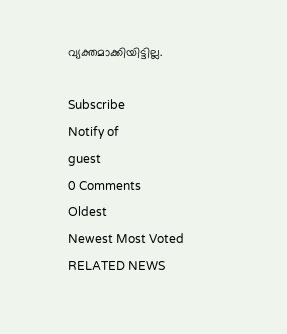വ്യക്തമാക്കിയിട്ടില്ല.

Subscribe
Notify of
guest
0 Comments
Oldest
Newest Most Voted
RELATED NEWS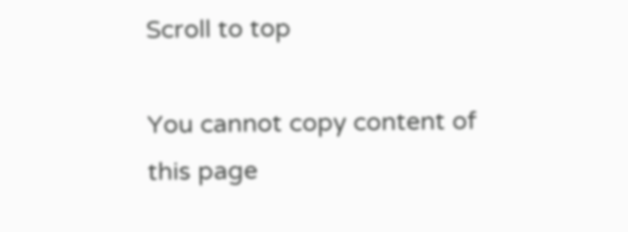Scroll to top

You cannot copy content of this page